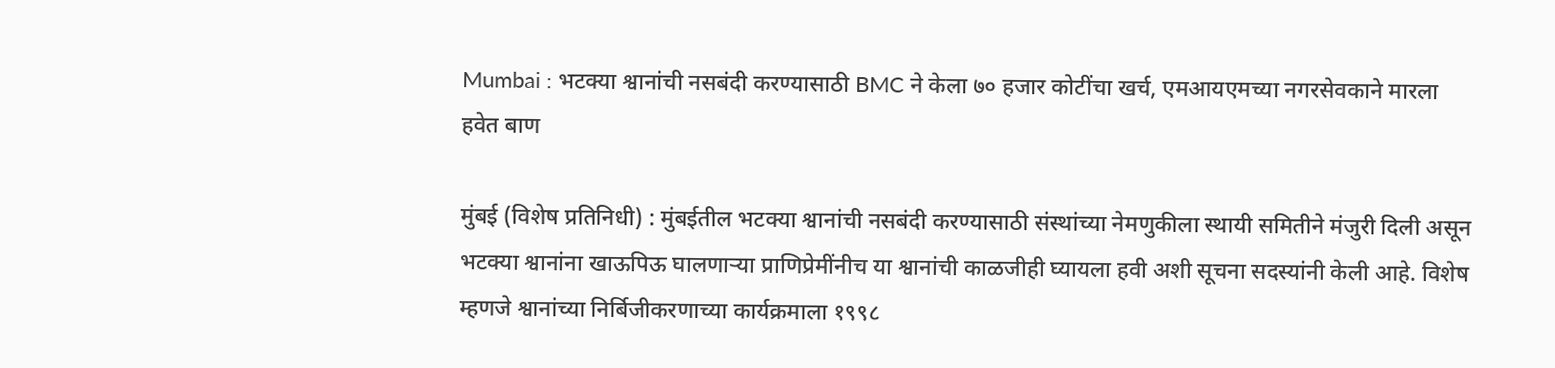Mumbai : भटक्या श्वानांची नसबंदी करण्यासाठी BMC ने केला ७० हजार कोटींचा खर्च, एमआयएमच्या नगरसेवकाने मारला हवेत बाण

मुंबई (विशेष प्रतिनिधी) : मुंबईतील भटक्या श्वानांची नसबंदी करण्यासाठी संस्थांच्या नेमणुकीला स्थायी समितीने मंजुरी दिली असून भटक्या श्वानांना खाऊपिऊ घालणाऱ्या प्राणिप्रेमींनीच या श्वानांची काळजीही घ्यायला हवी अशी सूचना सदस्यांनी केली आहे. विशेष म्हणजे श्वानांच्या निर्बिजीकरणाच्या कार्यक्रमाला १९९८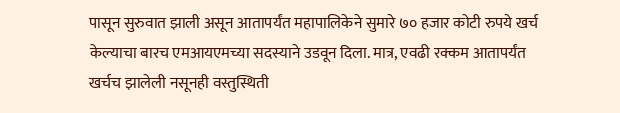पासून सुरुवात झाली असून आतापर्यंत महापालिकेने सुमारे ७० हजार कोटी रुपये खर्च केल्याचा बारच एमआयएमच्या सदस्याने उडवून दिला. मात्र, एवढी रक्कम आतापर्यंत खर्चच झालेली नसूनही वस्तुस्थिती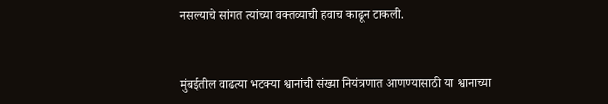नसल्याचे सांगत त्यांच्या वक्तव्याची हवाच काढून टाकली.


मुंबईतील वाढत्या भटक्या श्वानांची संख्या नियंत्रणात आणण्यासाठी या श्वानाच्या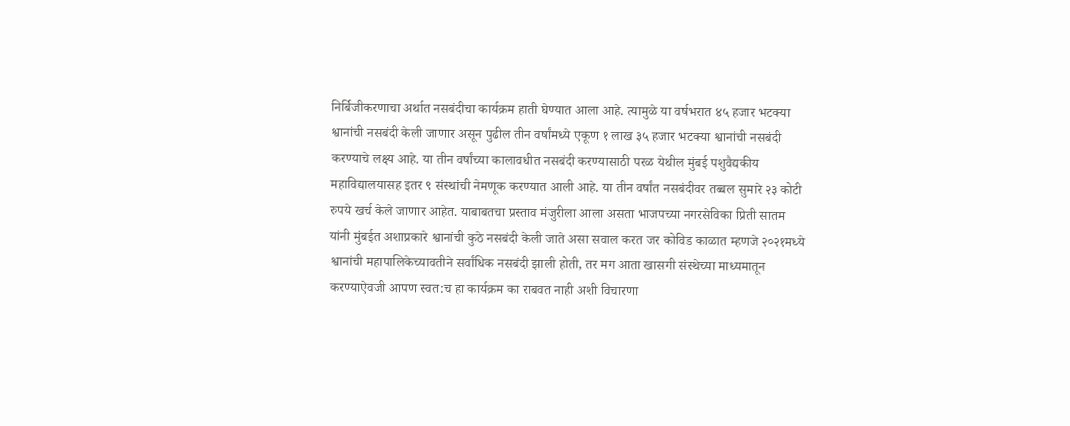निर्बिजीकरणाचा अर्थात नसबंदीचा कार्यक्रम हाती घेण्यात आला आहे. त्यामुळे या वर्षभरात ४५ हजार भटक्या श्वानांची नसबंदी केली जाणार असून पुढील तीन वर्षांमध्ये एकूण १ लाख ३५ हजार भटक्या श्वानांची नसबंदी करण्याचे लक्ष्य आहे. या तीन वर्षांच्या कालावधीत नसबंदी करण्यासाठी परळ येथील मुंबई पशुवैद्यकीय महाविद्यालयासह इतर ९ संस्थांची नेमणूक करण्यात आली आहे. या तीन वर्षांत नसबंदीवर तब्बल सुमारे २३ कोटी रुपये खर्च केले जाणार आहेत. याबाबतचा प्रस्ताव मंजुरीला आला असता भाजपच्या नगरसेविका प्रिती सातम यांनी मुंबईत अशाप्रकारे श्वानांची कुठे नसबंदी केली जाते असा सवाल करत जर कोविड काळात म्हणजे २०२१मध्ये श्वानांची महापालिकेच्यावतीने सर्वांधिक नसबंदी झाली होती, तर मग आता खासगी संस्थेच्या माध्यमातून करण्याऐवजी आपण स्वत:च हा कार्यक्रम का राबवत नाही अशी विचारणा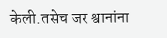केली.तसेच जर श्वानांना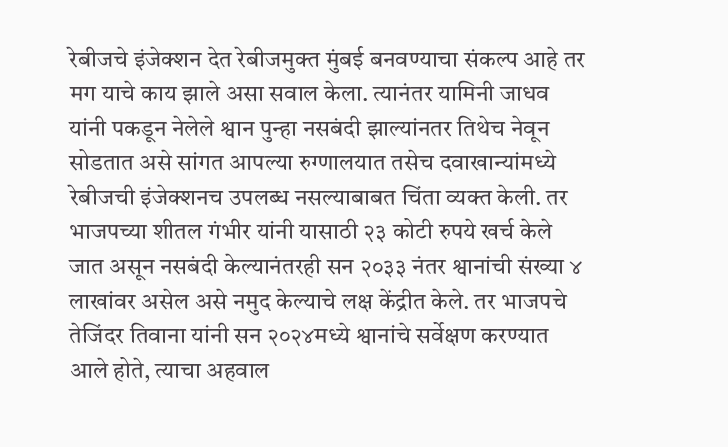रेबीजचे इंजेक्शन देत रेबीजमुक्त मुंबई बनवण्याचा संकल्प आहे तर मग याचे काय झाले असा सवाल केला. त्यानंतर यामिनी जाधव यांनी पकडून नेलेले श्वान पुन्हा नसबंदी झाल्यांनतर तिथेच नेवून सोडतात असे सांगत आपल्या रुग्णालयात तसेच दवाखान्यांमध्ये रेबीजची इंजेक्शनच उपलब्ध नसल्याबाबत चिंता व्यक्त केली. तर भाजपच्या शीतल गंभीर यांनी यासाठी २३ कोटी रुपये खर्च केले जात असून नसबंदी केल्यानंतरही सन २०३३ नंतर श्वानांची संख्या ४ लाखांवर असेल असे नमुद केल्याचे लक्ष केंद्रीत केले. तर भाजपचे तेजिंदर तिवाना यांनी सन २०२४मध्ये श्वानांचे सर्वेक्षण करण्यात आले होते, त्याचा अहवाल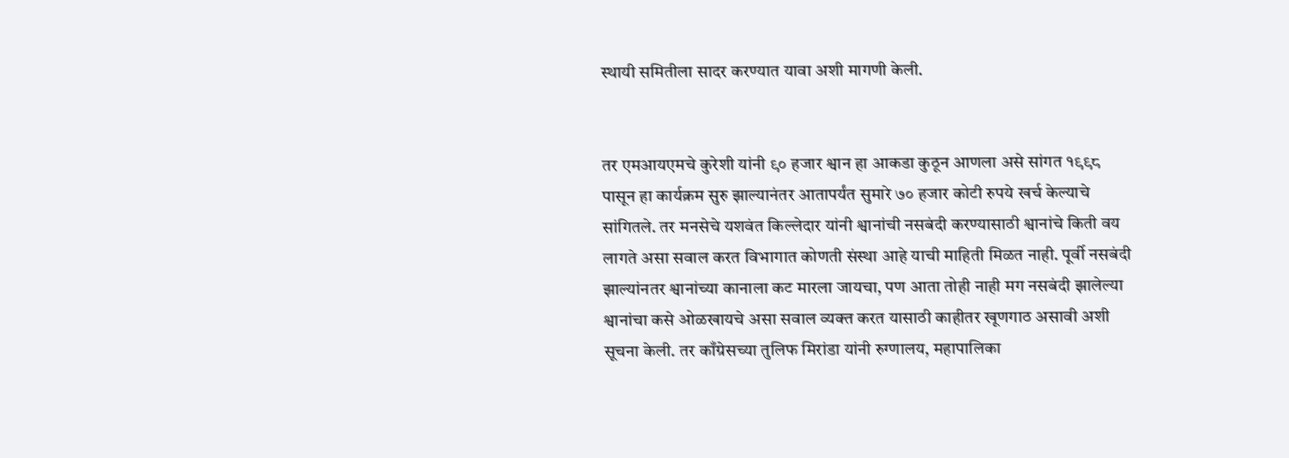स्थायी समितीला सादर करण्यात यावा अशी मागणी केली.


तर एमआयएमचे कुरेशी यांनी ९० हजार श्वान हा आकडा कुठून आणला असे सांगत १९९८ पासून हा कार्यक्रम सुरु झाल्यानंतर आतापर्यंत सुमारे ७० हजार कोटी रुपये खर्च केल्याचे सांगितले. तर मनसेचे यशवंत किल्लेदार यांनी श्वानांची नसबंदी करण्यासाठी श्वानांचे किती वय लागते असा सवाल करत विभागात कोणती संस्था आहे याची माहिती मिळत नाही. पूर्वी नसबंदी झाल्यांनतर श्वानांच्या कानाला कट मारला जायचा, पण आता तोही नाही मग नसबंदी झालेल्या श्वानांचा कसे ओळखायचे असा सवाल व्यक्त करत यासाठी काहीतर खूणगाठ असावी अशी सूचना केली. तर काँग्रेसच्या तुलिफ मिरांडा यांनी रुग्णालय, महापालिका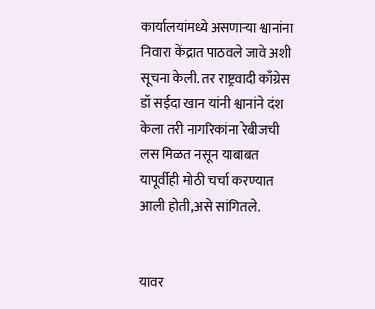कार्यालयांमध्ये असणाऱ्या श्वानांना निवारा केंद्रात पाठवले जावे अशी सूचना केली. तर राष्ट्रवादी काँग्रेस डॉ सईदा खान यांनी श्वानांने दंश केला तरी नागरिकांना रेबीजची लस मिळत नसून याबाबत यापूर्वीही मोठी चर्चा करण्यात आली होती,असे सांगितले.


यावर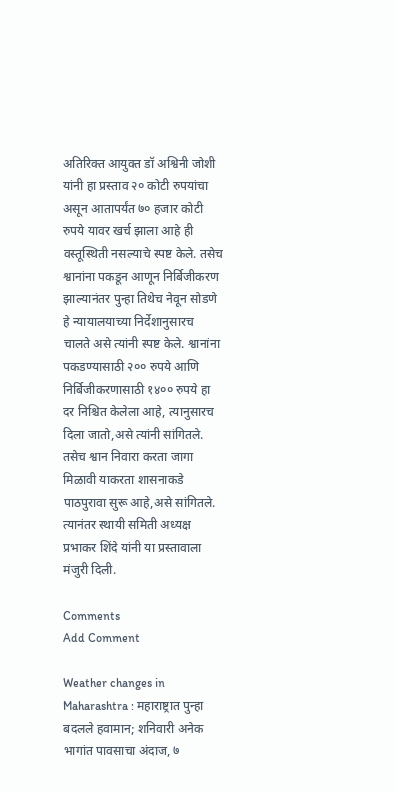अतिरिक्त आयुक्त डॉ अश्विनी जोशी यांनी हा प्रस्ताव २० कोटी रुपयांचा असून आतापर्यंत ७० हजार कोटी रुपये यावर खर्च झाला आहे ही वस्तूस्थिती नसल्याचे स्पष्ट केले. तसेच श्वानांना पकडून आणून निर्बिजीकरण झाल्यानंतर पुन्हा तिथेच नेवून सोडणे हे न्यायालयाच्या निर्देशानुसारच चालते असे त्यांनी स्पष्ट केले. श्वानांना पकडण्यासाठी २०० रुपये आणि निर्बिजीकरणासाठी १४०० रुपये हा दर निश्चित केलेला आहे, त्यानुसारच दिला जातो,असे त्यांनी सांगितले. तसेच श्वान निवारा करता जागा मिळावी याकरता शासनाकडे पाठपुरावा सुरू आहे,असे सांगितले. त्यानंतर स्थायी समिती अध्यक्ष प्रभाकर शिंदे यांनी या प्रस्तावाला मंजुरी दिली.

Comments
Add Comment

Weather changes in Maharashtra : महाराष्ट्रात पुन्हा बदलले हवामान; शनिवारी अनेक भागांत पावसाचा अंदाज, ७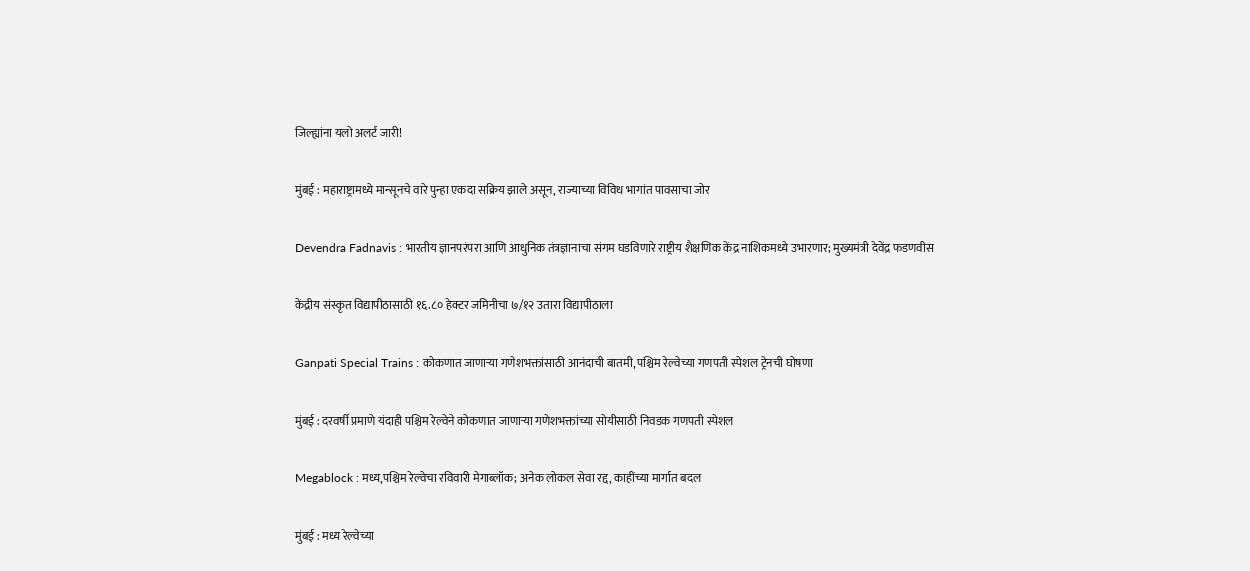जिल्ह्यांना यलो अलर्ट जारी!

मुंबई : महाराष्ट्रामध्ये मान्सूनचे वारे पुन्हा एकदा सक्रिय झाले असून, राज्याच्या विविध भागांत पावसाचा जोर

Devendra Fadnavis : भारतीय ज्ञानपरंपरा आणि आधुनिक तंत्रज्ञानाचा संगम घडविणारे राष्ट्रीय शैक्षणिक केंद्र नाशिकमध्ये उभारणार; मुख्यमंत्री देवेंद्र फडणवीस

केंद्रीय संस्कृत विद्यापीठासाठी १६.८० हेक्टर जमिनीचा ७/१२ उतारा विद्यापीठाला

Ganpati Special Trains : कोकणात जाणाऱ्या गणेशभक्तांसाठी आनंदाची बातमी, पश्चिम रेल्वेच्या गणपती स्पेशल ट्रेनची घोषणा

मुंबई : दरवर्षी प्रमाणे यंदाही पश्चिम रेल्वेने कोकणात जाणाऱ्या गणेशभक्तांच्या सोयीसाठी निवडक गणपती स्पेशल

Megablock : मध्य,पश्चिम रेल्वेचा रविवारी मेगाब्लॉक; अनेक लोकल सेवा रद्द, काहींच्या मार्गात बदल

मुंबई : मध्य रेल्वेच्या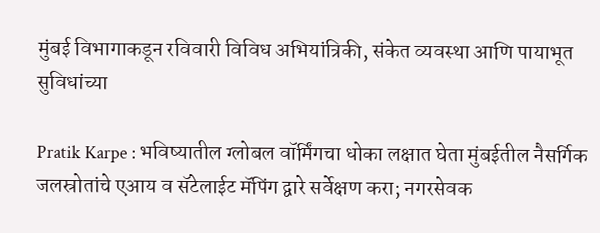मुंबई विभागाकडून रविवारी विविध अभियांत्रिकी, संकेत व्यवस्था आणि पायाभूत सुविधांच्या

Pratik Karpe : भविष्यातील ग्लोबल वॉर्मिंगचा धोका लक्षात घेता मुंबईतील नैसर्गिक जलस्रोतांचे एआय व सॅटेलाईट मॅपिंग द्वारे सर्वेक्षण करा; नगरसेवक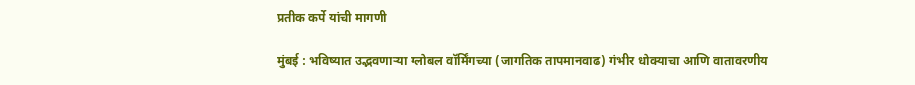प्रतीक कर्पे यांची मागणी

मुंबई : भविष्यात उद्भवणाऱ्या ग्लोबल वॉर्मिंगच्या (जागतिक तापमानवाढ) गंभीर धोक्याचा आणि वातावरणीय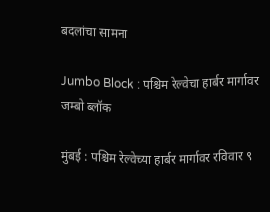बदलांचा सामना

Jumbo Block : पश्चिम रेल्वेचा हार्बर मार्गावर जम्बो ब्लॉक

मुंबई : पश्चिम रेल्वेच्या हार्बर मार्गावर रविवार ९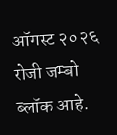ऑगस्ट २०२६ रोजी जम्बो ब्लॉक आहे.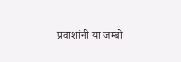प्रवाशांनी या जम्बो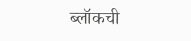ब्लॉकची